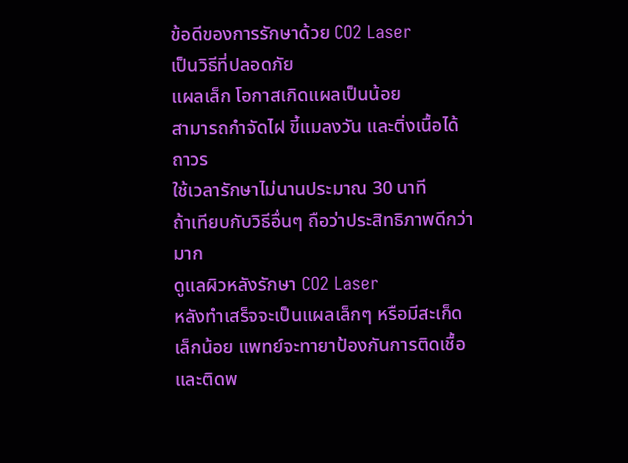ข้อดีของการรักษาด้วย CO2 Laser
เป็นวิธีที่ปลอดภัย
แผลเล็ก โอกาสเกิดแผลเป็นน้อย
สามารถกำจัดไฝ ขี้แมลงวัน และติ่งเนื้อได้ถาวร
ใช้เวลารักษาไม่นานประมาณ 30 นาที
ถ้าเทียบกับวิธีอื่นๆ ถือว่าประสิทธิภาพดีกว่ามาก
ดูแลผิวหลังรักษา CO2 Laser
หลังทำเสร็จจะเป็นแผลเล็กๆ หรือมีสะเก็ดเล็กน้อย แพทย์จะทายาป้องกันการติดเชื้อ และติดพ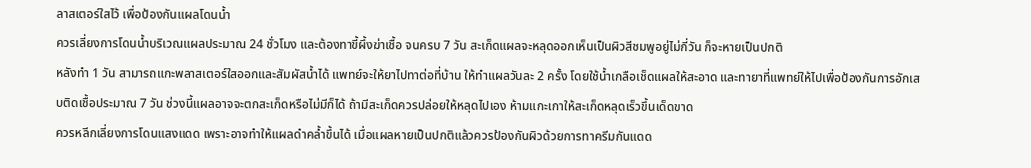ลาสเตอร์ใสไว้ เพื่อป้องกันแผลโดนน้ำ
ควรเลี่ยงการโดนน้ำบริเวณแผลประมาณ 24 ชั่วโมง และต้องทาขี้ผึ้งฆ่าเชื้อ จนครบ 7 วัน สะเก็ดแผลจะหลุดออกเห็นเป็นผิวสีชมพูอยู่ไม่กี่วัน ก็จะหายเป็นปกติ
หลังทำ 1 วัน สามารถแกะพลาสเตอร์ใสออกและสัมผัสน้ำได้ แพทย์จะให้ยาไปทาต่อที่บ้าน ให้ทำแผลวันละ 2 ครั้ง โดยใช้น้ำเกลือเช็ดแผลให้สะอาด และทายาที่แพทย์ให้ไปเพื่อป้องกันการอักเสบติดเชื้อประมาณ 7 วัน ช่วงนี้แผลอาจจะตกสะเก็ดหรือไม่มีก็ได้ ถ้ามีสะเก็ดควรปล่อยให้หลุดไปเอง ห้ามแกะเกาให้สะเก็ดหลุดเร็วขึ้นเด็ดขาด
ควรหลีกเลี่ยงการโดนแสงแดด เพราะอาจทำให้แผลดำคล้ำขึ้นได้ เมื่อแผลหายเป็นปกติแล้วควรป้องกันผิวด้วยการทาครีมกันแดด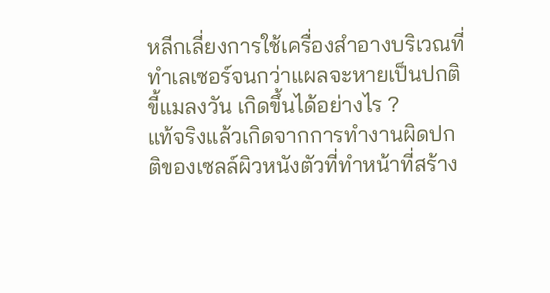หลีกเลี่ยงการใช้เครื่องสำอางบริเวณที่ทำเลเซอร์จนกว่าแผลจะหายเป็นปกติ
ขี้แมลงวัน เกิดขึ้นได้อย่างไร ?
แท้จริงแล้วเกิดจากการทำงานผิดปกติของเซลล์ผิวหนังตัวที่ทำหน้าที่สร้าง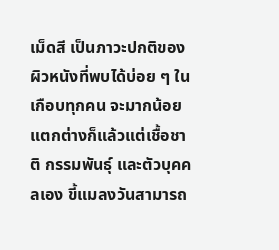เม็ดสี เป็นภาวะปกติของผิวหนังที่พบได้บ่อย ๆ ในเกือบทุกคน จะมากน้อยแตกต่างก็แล้วแต่เชื้อชาติ กรรมพันธุ์ และตัวบุคคลเอง ขี้แมลงวันสามารถ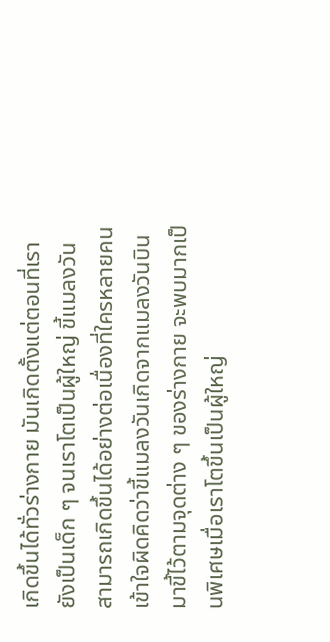เกิดขึ้นได้ทั่วร่างกาย มันเกิดตั้งแต่ตอนที่เรายังเป็นเด็ก ๆ จนเราโตเป็นผู้ใหญ่ ขี้แมลงวันสามารถเกิดขึ้นได้อย่างต่อเนื่องที่ใครหลายคนเข้าใจผิดคิดว่าขี้แมลงวันเกิดจากแมลงวันบินมาขี้ไว้ตามจุดต่าง ๆ ของร่างกาย จะพบมากเป็นพิเศษเมื่อเราโตขึ้นเป็นผู้ใหญ่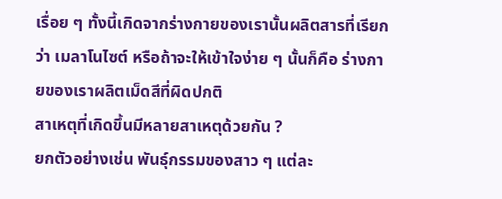เรื่อย ๆ ทั้งนี้เกิดจากร่างกายของเรานั้นผลิตสารที่เรียกว่า เมลาโนไซต์ หรือถ้าจะให้เข้าใจง่าย ๆ นั้นก็คือ ร่างกายของเราผลิตเม็ดสีที่ผิดปกติ
สาเหตุที่เกิดขึ้นมีหลายสาเหตุด้วยกัน ?
ยกตัวอย่างเช่น พันธุ์กรรมของสาว ๆ แต่ละ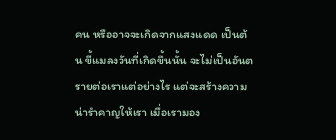คน หรืออาจจะเกิดจากแสงแดด เป็นต้น ขี้แมลงวันที่เกิดขึ้นนั้น จะไม่เป็นอันตรายต่อเราแต่อย่างไร แต่จะสร้างความน่ารำคาญให้เรา เมื่อเรามอง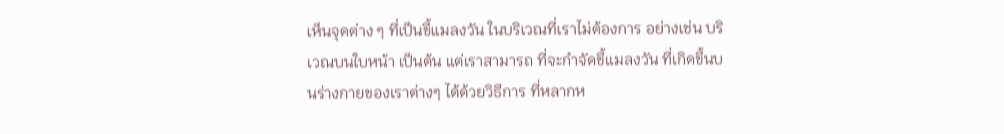เห็นจุดต่าง ๆ ที่เป็นขี้แมลงวัน ในบริเวณที่เราไม่ต้องการ อย่างเช่น บริเวณบนใบหน้า เป็นต้น แต่เราสามารถ ที่จะกำจัดขี้แมลงวัน ที่เกิดขึ้นบนร่างกายของเราต่างๆ ได้ด้วยวิธีการ ที่หลากห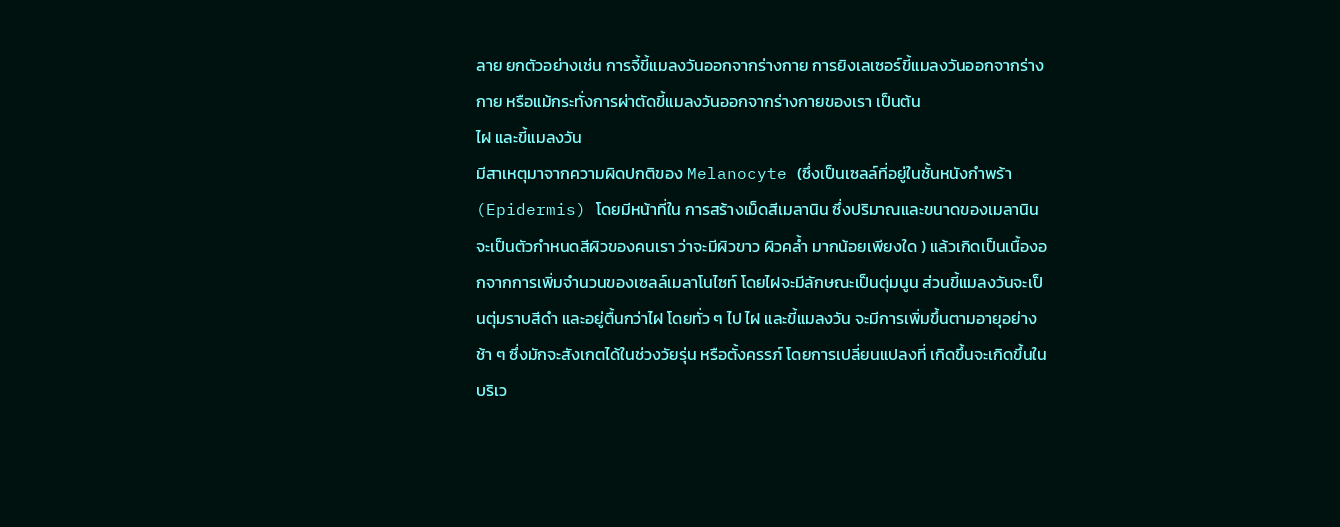ลาย ยกตัวอย่างเช่น การจี้ขี้แมลงวันออกจากร่างกาย การยิงเลเซอร์ขี้แมลงวันออกจากร่างกาย หรือแม้กระทั่งการผ่าตัดขี้แมลงวันออกจากร่างกายของเรา เป็นต้น
ไฝ และขี้แมลงวัน
มีสาเหตุมาจากความผิดปกติของ Melanocyte (ซึ่งเป็นเซลล์ที่อยู่ในชั้นหนังกำพร้า (Epidermis) โดยมีหน้าที่ใน การสร้างเม็ดสีเมลานิน ซึ่งปริมาณและขนาดของเมลานิน จะเป็นตัวกำหนดสีผิวของคนเรา ว่าจะมีผิวขาว ผิวคล้ำ มากน้อยเพียงใด ) แล้วเกิดเป็นเนื้องอกจากการเพิ่มจำนวนของเซลล์เมลาโนไซท์ โดยไฝจะมีลักษณะเป็นตุ่มนูน ส่วนขี้แมลงวันจะเป็นตุ่มราบสีดำ และอยู่ตื้นกว่าไฝ โดยทั่ว ๆ ไป ไฝ และขี้แมลงวัน จะมีการเพิ่มขึ้นตามอายุอย่างช้า ๆ ซึ่งมักจะสังเกตได้ในช่วงวัยรุ่น หรือตั้งครรภ์ โดยการเปลี่ยนแปลงที่ เกิดขึ้นจะเกิดขึ้นในบริเว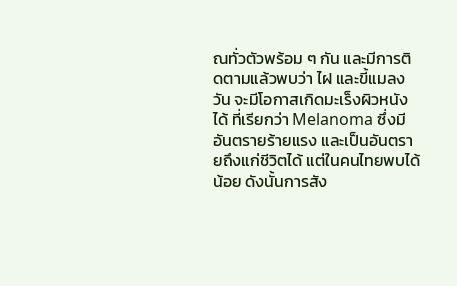ณทั่วตัวพร้อม ๆ กัน และมีการติดตามแล้วพบว่า ไฝ และขี้แมลงวัน จะมีโอกาสเกิดมะเร็งผิวหนังได้ ที่เรียกว่า Melanoma ซึ่งมีอันตรายร้ายแรง และเป็นอันตรายถึงแก่ชีวิตได้ แต่ในคนไทยพบได้น้อย ดังนั้นการสัง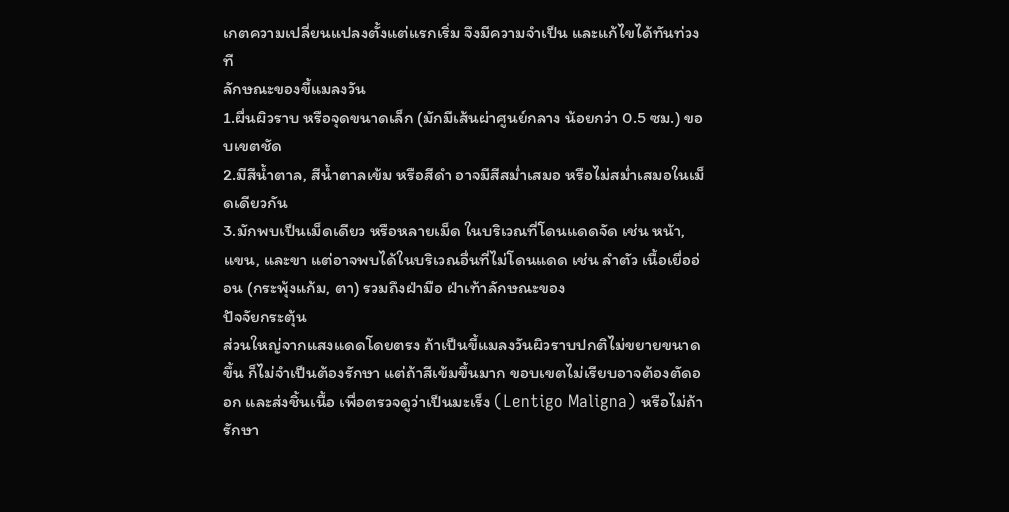เกตความเปลี่ยนแปลงตั้งแต่แรกเริ่ม จึงมีความจำเป็น และแก้ไขได้ทันท่วงที
ลักษณะของขี้แมลงวัน
1.ผื่นผิวราบ หรือจุดขนาดเล็ก (มักมีเส้นผ่าศูนย์กลาง น้อยกว่า 0.5 ซม.) ขอบเขตชัด
2.มีสีน้ำตาล, สีน้ำตาลเข้ม หรือสีดำ อาจมีสีสม่ำเสมอ หรือไม่สม่ำเสมอในเม็ดเดียวกัน
3.มักพบเป็นเม็ดเดียว หรือหลายเม็ด ในบริเวณที่โดนแดดจัด เช่น หน้า, แขน, และขา แต่อาจพบได้ในบริเวณอื่นที่ไม่โดนแดด เช่น ลำตัว เนื้อเยื่ออ่อน (กระพุ้งแก้ม, ตา) รวมถึงฝ่ามือ ฝ่าเท้าลักษณะของ
ปัจจัยกระตุ้น
ส่วนใหญ่จากแสงแดดโดยตรง ถ้าเป็นขี้แมลงวันผิวราบปกติไม่ขยายขนาดขึ้น ก็ไม่จำเป็นต้องรักษา แต่ถ้าสีเข้มขึ้นมาก ขอบเขตไม่เรียบอาจต้องตัดออก และส่งชิ้นเนื้อ เพื่อตรวจดูว่าเป็นมะเร็ง (Lentigo Maligna) หรือไม่ถ้ารักษา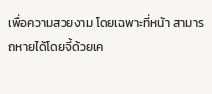เพื่อความสวยงาม โดยเฉพาะที่หน้า สามารถหายได้โดยจี้ด้วยเค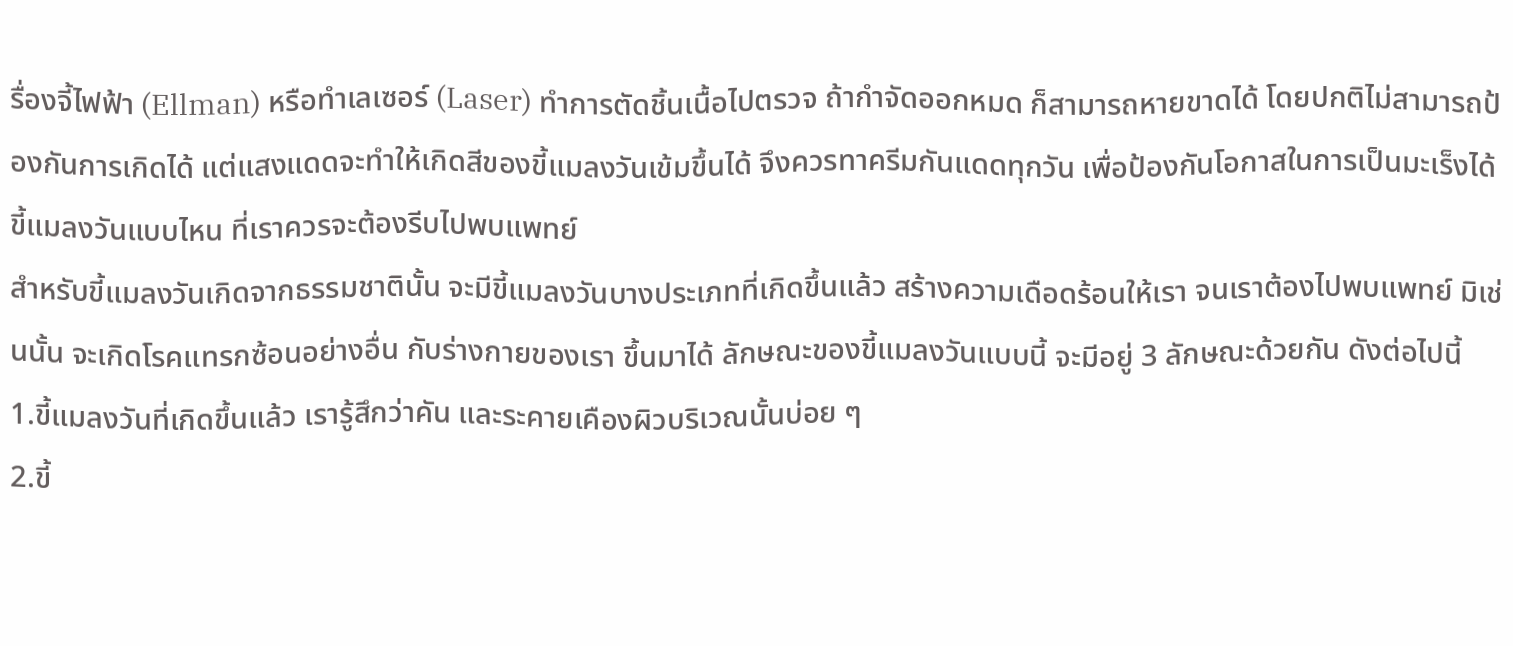รื่องจี้ไฟฟ้า (Ellman) หรือทำเลเซอร์ (Laser) ทำการตัดชิ้นเนื้อไปตรวจ ถ้ากำจัดออกหมด ก็สามารถหายขาดได้ โดยปกติไม่สามารถป้องกันการเกิดได้ แต่แสงแดดจะทำให้เกิดสีของขี้แมลงวันเข้มขึ้นได้ จึงควรทาครีมกันแดดทุกวัน เพื่อป้องกันโอกาสในการเป็นมะเร็งได้
ขี้แมลงวันแบบไหน ที่เราควรจะต้องรีบไปพบแพทย์
สำหรับขี้แมลงวันเกิดจากธรรมชาตินั้น จะมีขี้แมลงวันบางประเภทที่เกิดขึ้นแล้ว สร้างความเดือดร้อนให้เรา จนเราต้องไปพบแพทย์ มิเช่นนั้น จะเกิดโรคแทรกซ้อนอย่างอื่น กับร่างกายของเรา ขึ้นมาได้ ลักษณะของขี้แมลงวันแบบนี้ จะมีอยู่ 3 ลักษณะด้วยกัน ดังต่อไปนี้
1.ขี้แมลงวันที่เกิดขึ้นแล้ว เรารู้สึกว่าคัน และระคายเคืองผิวบริเวณนั้นบ่อย ๆ
2.ขี้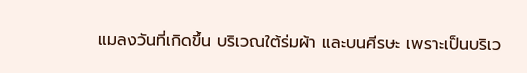แมลงวันที่เกิดขึ้น บริเวณใต้ร่มผ้า และบนศีรษะ เพราะเป็นบริเว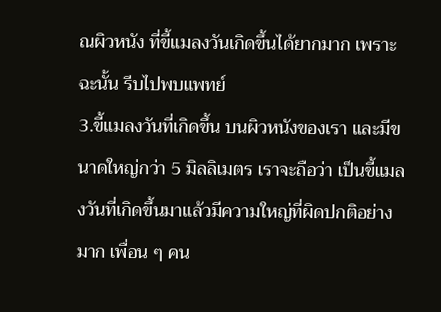ณผิวหนัง ที่ขี้แมลงวันเกิดขึ้นได้ยากมาก เพราะฉะนั้น รีบไปพบแพทย์
3.ขี้แมลงวันที่เกิดขึ้น บนผิวหนังของเรา และมีขนาดใหญ่กว่า 5 มิลลิเมตร เราจะถือว่า เป็นขี้แมลงวันที่เกิดขึ้นมาแล้วมีความใหญ่ที่ผิดปกติอย่างมาก เพื่อน ๆ คน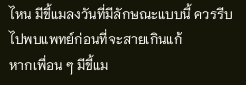ไหน มีขี้แมลงวันที่มีลักษณะแบบนี้ ควรรีบไปพบแพทย์ก่อนที่จะสายเกินแก้
หากเพื่อน ๆ มีขี้แม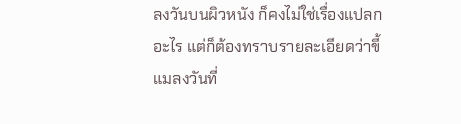ลงวันบนผิวหนัง ก็คงไม่ใช่เรื่องแปลกอะไร แต่ก็ต้องทราบรายละเอียดว่าขี้แมลงวันที่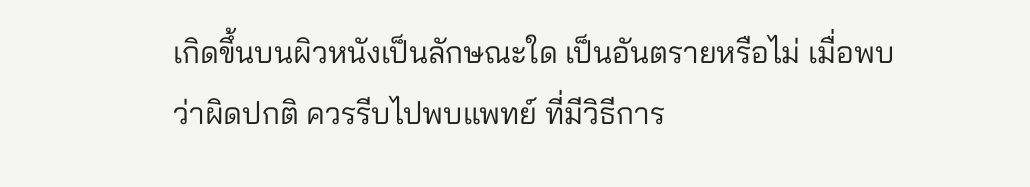เกิดขึ้นบนผิวหนังเป็นลักษณะใด เป็นอันตรายหรือไม่ เมื่อพบว่าผิดปกติ ควรรีบไปพบแพทย์ ที่มีวิธีการ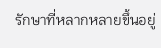รักษาที่หลากหลายขึ้นอยู่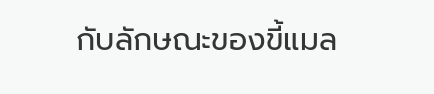กับลักษณะของขี้แมล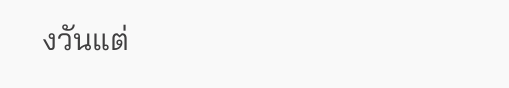งวันแต่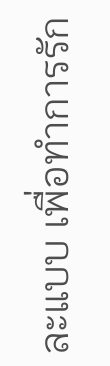ละแบบ เพื่อทำการรัก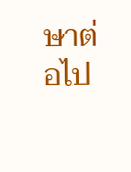ษาต่อไป